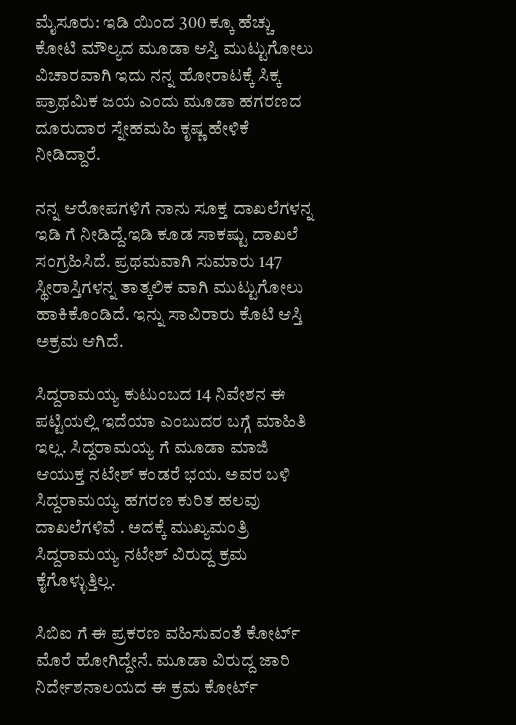ಮೈಸೂರು: ಇಡಿ ಯಿಂದ 300 ಕ್ಕೂ ಹೆಚ್ಚು ಕೋಟಿ ಮೌಲ್ಯದ ಮೂಡಾ ಆಸ್ತಿ ಮುಟ್ಟುಗೋಲು ವಿಚಾರವಾಗಿ ಇದು ನನ್ನ ಹೋರಾಟಕ್ಕೆ ಸಿಕ್ಕ ಪ್ರಾಥಮಿಕ ಜಯ ಎಂದು ಮೂಡಾ ಹಗರಣದ ದೂರುದಾರ ಸ್ನೇಹಮಹಿ ಕೃಷ್ಣ ಹೇಳಿಕೆ ನೀಡಿದ್ದಾರೆ.

ನನ್ನ ಆರೋಪಗಳಿಗೆ ನಾನು ಸೂಕ್ತ ದಾಖಲೆಗಳನ್ನ ಇಡಿ ಗೆ ನೀಡಿದ್ದೆ.ಇಡಿ ಕೂಡ ಸಾಕಷ್ಟು ದಾಖಲೆ ಸಂಗ್ರಹಿಸಿದೆ. ಪ್ರಥಮವಾಗಿ ಸುಮಾರು 147 ಸ್ಥೀರಾಸ್ತಿಗಳನ್ನ ತಾತ್ಕಲಿಕ ವಾಗಿ ಮುಟ್ಟುಗೋಲು ಹಾಕಿಕೊಂಡಿದೆ‌. ಇನ್ನು ಸಾವಿರಾರು ಕೊಟಿ ಆಸ್ತಿ ಅಕ್ರಮ ಆಗಿದೆ.

ಸಿದ್ದರಾಮಯ್ಯ ಕುಟುಂಬದ 14 ನಿವೇಶನ ಈ ಪಟ್ಟಿಯಲ್ಲಿ ಇದೆಯಾ ಎಂಬುದರ ಬಗ್ಗೆ ಮಾಹಿತಿ ಇಲ್ಲ. ಸಿದ್ದರಾಮಯ್ಯ ಗೆ ಮೂಡಾ ಮಾಜಿ ಆಯುಕ್ತ ನಟೇಶ್ ಕಂಡರೆ ಭಯ. ಅವರ ಬಳಿ ಸಿದ್ದರಾಮಯ್ಯ ಹಗರಣ ಕುರಿತ ಹಲವು ದಾಖಲೆಗಳಿವೆ . ಅದಕ್ಕೆ ಮುಖ್ಯಮಂತ್ರಿ ಸಿದ್ದರಾಮಯ್ಯ ನಟೇಶ್ ವಿರುದ್ದ ಕ್ರಮ ಕೈಗೊಳ್ಳುತ್ತಿಲ್ಲ.

ಸಿಬಿಐ ಗೆ ಈ ಪ್ರಕರಣ ವಹಿಸುವಂತೆ ಕೋರ್ಟ್ ಮೊರೆ ಹೋಗಿದ್ದೇನೆ. ಮೂಡಾ ವಿರುದ್ದ ಜಾರಿ ನಿರ್ದೇಶನಾಲಯದ ಈ ಕ್ರಮ ಕೋರ್ಟ್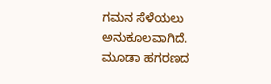ಗಮನ ಸೆಳೆಯಲು ಅನುಕೂಲವಾಗಿದೆ. ಮೂಡಾ ಹಗರಣದ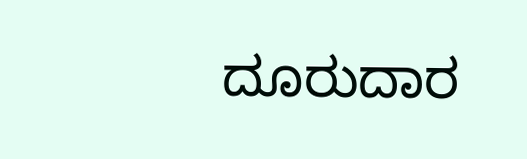ದೂರುದಾರ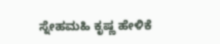ಸ್ನೇಹಮಹಿ ಕೃಷ್ಣ ಹೇಳಿಕೆ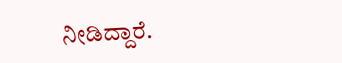ನೀಡಿದ್ದಾರೆ.